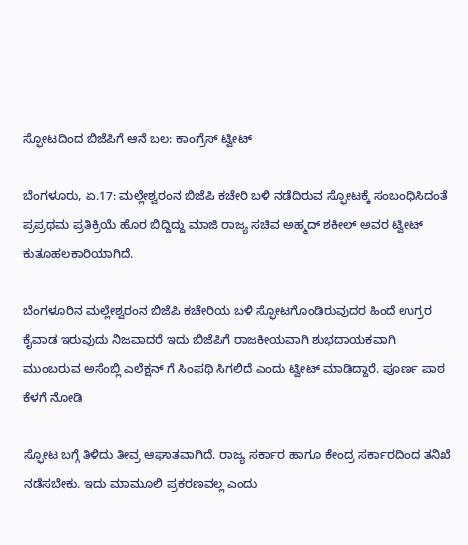ಸ್ಫೋಟದಿಂದ ಬಿಜೆಪಿಗೆ ಆನೆ ಬಲ: ಕಾಂಗ್ರೆಸ್ ಟ್ವೀಟ್

ಬೆಂಗಳೂರು, ಏ.17: ಮಲ್ಲೇಶ್ವರಂನ ಬಿಜೆಪಿ ಕಚೇರಿ ಬಳಿ ನಡೆದಿರುವ ಸ್ಫೋಟಕ್ಕೆ ಸಂಬಂಧಿಸಿದಂತೆ ಪ್ರಪ್ರಥಮ ಪ್ರತಿಕ್ರಿಯೆ ಹೊರ ಬಿದ್ದಿದ್ದು ಮಾಜಿ ರಾಜ್ಯ ಸಚಿವ ಅಹ್ಮದ್ ಶಕೀಲ್ ಅವರ ಟ್ವೀಟ್ ಕುತೂಹಲಕಾರಿಯಾಗಿದೆ.

ಬೆಂಗಳೂರಿನ ಮಲ್ಲೇಶ್ವರಂನ ಬಿಜೆಪಿ ಕಚೇರಿಯ ಬಳಿ ಸ್ಫೋಟಗೊಂಡಿರುವುದರ ಹಿಂದೆ ಉಗ್ರರ ಕೈವಾಡ ಇರುವುದು ನಿಜವಾದರೆ ಇದು ಬಿಜೆಪಿಗೆ ರಾಜಕೀಯವಾಗಿ ಶುಭದಾಯಕವಾಗಿ ಮುಂಬರುವ ಅಸೆಂಬ್ಲಿ ಎಲೆಕ್ಷನ್ ಗೆ ಸಿಂಪಥಿ ಸಿಗಲಿದೆ ಎಂದು ಟ್ವೀಟ್ ಮಾಡಿದ್ದಾರೆ. ಪೂರ್ಣ ಪಾಠ ಕೆಳಗೆ ನೋಡಿ

ಸ್ಫೋಟ ಬಗ್ಗೆ ತಿಳಿದು ತೀವ್ರ ಆಘಾತವಾಗಿದೆ. ರಾಜ್ಯ ಸರ್ಕಾರ ಹಾಗೂ ಕೇಂದ್ರ ಸರ್ಕಾರದಿಂದ ತನಿಖೆ ನಡೆಸಬೇಕು. ಇದು ಮಾಮೂಲಿ ಪ್ರಕರಣವಲ್ಲ ಎಂದು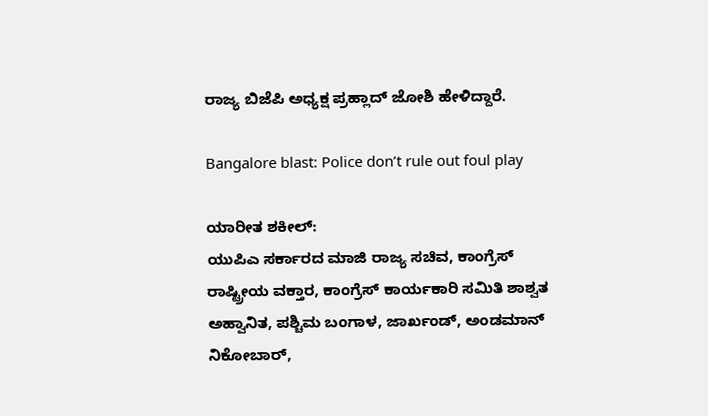ರಾಜ್ಯ ಬಿಜೆಪಿ ಅಧ್ಯಕ್ಷ ಪ್ರಹ್ಲಾದ್ ಜೋಶಿ ಹೇಳಿದ್ದಾರೆ.

Bangalore blast: Police don’t rule out foul play

ಯಾರೀತ ಶಕೀಲ್:
ಯುಪಿಎ ಸರ್ಕಾರದ ಮಾಜಿ ರಾಜ್ಯ ಸಚಿವ, ಕಾಂಗ್ರೆಸ್ ರಾಷ್ಟ್ರೀಯ ವಕ್ತಾರ, ಕಾಂಗ್ರೆಸ್ ಕಾರ್ಯಕಾರಿ ಸಮಿತಿ ಶಾಶ್ವತ ಅಹ್ವಾನಿತ, ಪಶ್ಚಿಮ ಬಂಗಾಳ, ಜಾರ್ಖಂಡ್, ಅಂಡಮಾನ್ ನಿಕೋಬಾರ್,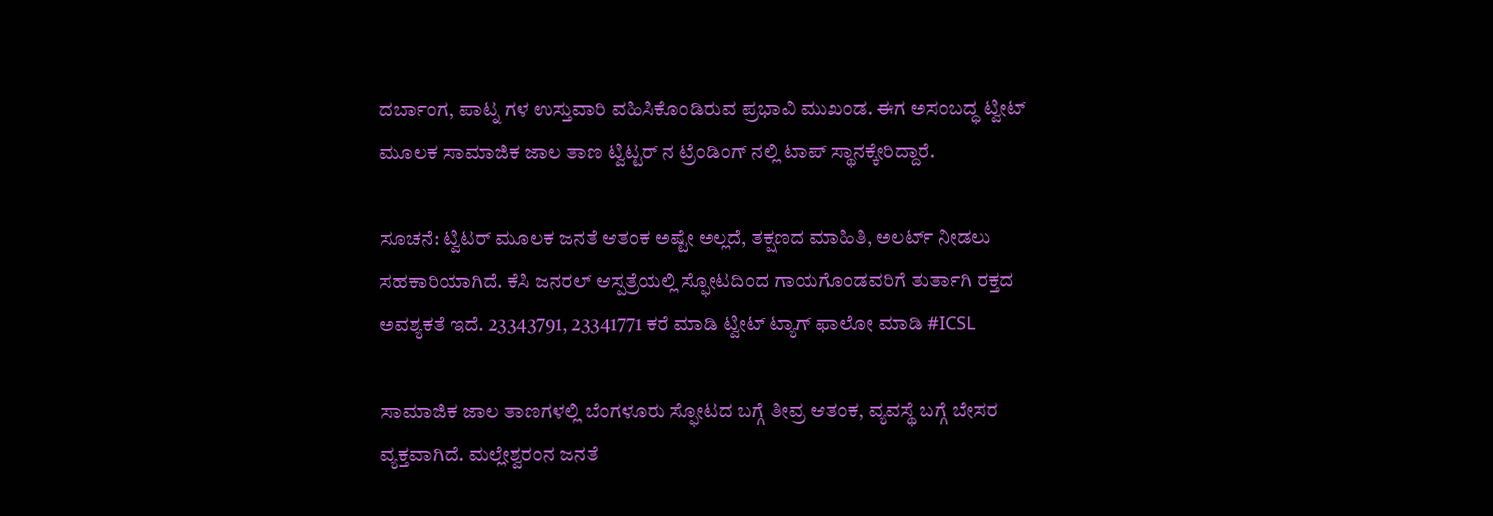ದರ್ಬಾಂಗ, ಪಾಟ್ನ ಗಳ ಉಸ್ತುವಾರಿ ವಹಿಸಿಕೊಂಡಿರುವ ಪ್ರಭಾವಿ ಮುಖಂಡ. ಈಗ ಅಸಂಬದ್ಧ ಟ್ವೀಟ್ ಮೂಲಕ ಸಾಮಾಜಿಕ ಜಾಲ ತಾಣ ಟ್ವಿಟ್ಟರ್ ನ ಟ್ರೆಂಡಿಂಗ್ ನಲ್ಲಿ ಟಾಪ್ ಸ್ಥಾನಕ್ಕೇರಿದ್ದಾರೆ.

ಸೂಚನೆ: ಟ್ವಿಟರ್ ಮೂಲಕ ಜನತೆ ಆತಂಕ ಅಷ್ಟೇ ಅಲ್ಲದೆ, ತಕ್ಷಣದ ಮಾಹಿತಿ, ಅಲರ್ಟ್ ನೀಡಲು ಸಹಕಾರಿಯಾಗಿದೆ. ಕೆಸಿ ಜನರಲ್ ಆಸ್ಪತ್ರೆಯಲ್ಲಿ ಸ್ಫೋಟದಿಂದ ಗಾಯಗೊಂಡವರಿಗೆ ತುರ್ತಾಗಿ ರಕ್ತದ ಅವಶ್ಯಕತೆ ಇದೆ. 23343791, 23341771 ಕರೆ ಮಾಡಿ ಟ್ವೀಟ್ ಟ್ಯಾಗ್ ಫಾಲೋ ಮಾಡಿ #ICSL

ಸಾಮಾಜಿಕ ಜಾಲ ತಾಣಗಳಲ್ಲಿ ಬೆಂಗಳೂರು ಸ್ಫೋಟದ ಬಗ್ಗೆ ತೀವ್ರ ಆತಂಕ, ವ್ಯವಸ್ಥೆ ಬಗ್ಗೆ ಬೇಸರ ವ್ಯಕ್ತವಾಗಿದೆ. ಮಲ್ಲೇಶ್ವರಂನ ಜನತೆ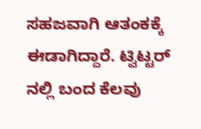ಸಹಜವಾಗಿ ಆತಂಕಕ್ಕೆ ಈಡಾಗಿದ್ದಾರೆ. ಟ್ವಿಟ್ಟರ್ ನಲ್ಲಿ ಬಂದ ಕೆಲವು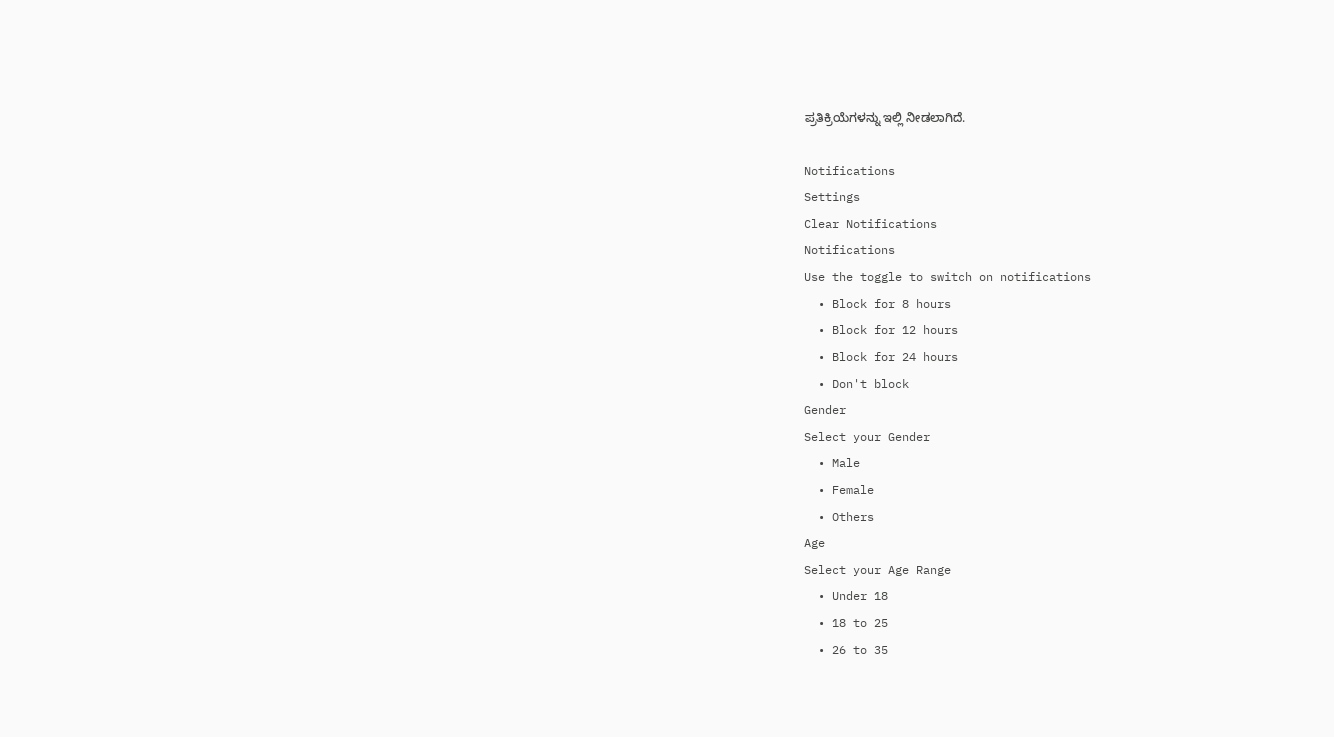ಪ್ರತಿಕ್ರಿಯೆಗಳನ್ನು ಇಲ್ಲಿ ನೀಡಲಾಗಿದೆ.

Notifications
Settings
Clear Notifications
Notifications
Use the toggle to switch on notifications
  • Block for 8 hours
  • Block for 12 hours
  • Block for 24 hours
  • Don't block
Gender
Select your Gender
  • Male
  • Female
  • Others
Age
Select your Age Range
  • Under 18
  • 18 to 25
  • 26 to 35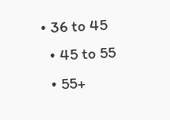• 36 to 45
  • 45 to 55
  • 55+